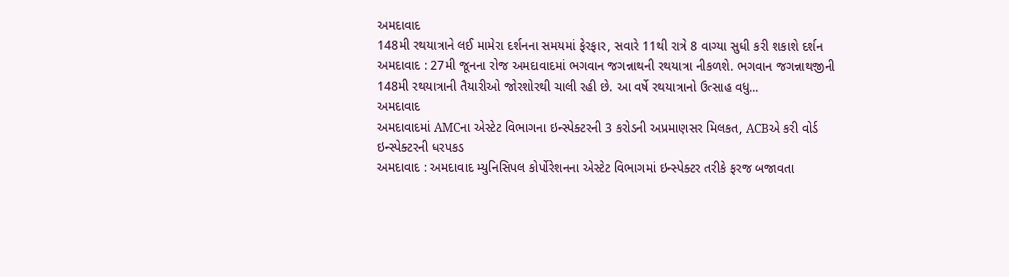અમદાવાદ
148મી રથયાત્રાને લઈ મામેરા દર્શનના સમયમાં ફેરફાર, સવારે 11થી રાત્રે 8 વાગ્યા સુધી કરી શકાશે દર્શન
અમદાવાદ : 27મી જૂનના રોજ અમદાવાદમાં ભગવાન જગન્નાથની રથયાત્રા નીકળશે. ભગવાન જગન્નાથજીની 148મી રથયાત્રાની તૈયારીઓ જોરશોરથી ચાલી રહી છે. આ વર્ષે રથયાત્રાનો ઉત્સાહ વધુ...
અમદાવાદ
અમદાવાદમાં AMCના એસ્ટેટ વિભાગના ઇન્સ્પેક્ટરની 3 કરોડની અપ્રમાણસર મિલકત, ACBએ કરી વોર્ડ ઇન્સ્પેક્ટરની ધરપકડ
અમદાવાદ : અમદાવાદ મ્યુનિસિપલ કોર્પોરેશનના એસ્ટેટ વિભાગમાં ઇન્સ્પેક્ટર તરીકે ફરજ બજાવતા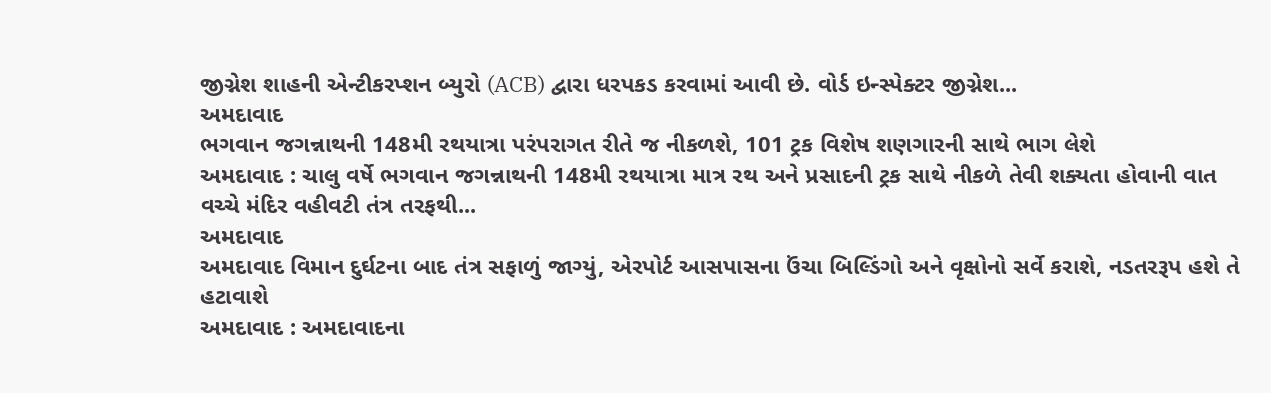જીગ્નેશ શાહની એન્ટીકરપ્શન બ્યુરો (ACB) દ્વારા ધરપકડ કરવામાં આવી છે. વોર્ડ ઇન્સ્પેક્ટર જીગ્નેશ...
અમદાવાદ
ભગવાન જગન્નાથની 148મી રથયાત્રા પરંપરાગત રીતે જ નીકળશે, 101 ટ્રક વિશેષ શણગારની સાથે ભાગ લેશે
અમદાવાદ : ચાલુ વર્ષે ભગવાન જગન્નાથની 148મી રથયાત્રા માત્ર રથ અને પ્રસાદની ટ્રક સાથે નીકળે તેવી શક્યતા હોવાની વાત વચ્ચે મંદિર વહીવટી તંત્ર તરફથી...
અમદાવાદ
અમદાવાદ વિમાન દુર્ઘટના બાદ તંત્ર સફાળું જાગ્યું, એરપોર્ટ આસપાસના ઉંચા બિલ્ડિંગો અને વૃક્ષોનો સર્વે કરાશે, નડતરરૂપ હશે તે હટાવાશે
અમદાવાદ : અમદાવાદના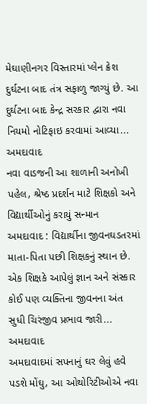મેઘાણીનગર વિસ્તારમાં પ્લેન ક્રેશ દુર્ઘટના બાદ તંત્ર સફાળુ જાગ્યું છે. આ દુર્ઘટના બાદ કેન્દ્ર સરકાર દ્વારા નવા નિયમો નોટિફાઇ કરવામાં આવ્યા...
અમદાવાદ
નવા વાડજની આ શાળાની અનોખી પહેલ, શ્રેષ્ઠ પ્રદર્શન માટે શિક્ષકો અને વિદ્યાર્થીઓનું કરાયું સન્માન
અમદાવાદ : વિદ્યાર્થીના જીવનઘડતરમાં માતા-પિતા પછી શિક્ષકનું સ્થાન છે. એક શિક્ષકે આપેલું જ્ઞાન અને સંસ્કાર કોઈ પણ વ્યક્તિના જીવનના અંત સુધી ચિરંજીવ પ્રભાવ જારી...
અમદાવાદ
અમદાવાદમાં સપનાનું ઘર લેવું હવે પડશે મોંઘુ, આ ઓથોરિટીઓએ નવા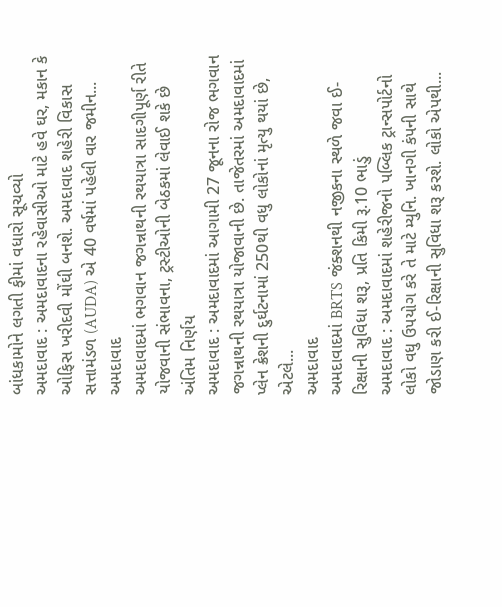બાંધકામોને લગતી ફીમાં વધારો સૂચવ્યો
અમદાવાદ : અમદાવાદના રહેવાસીઓ માટે હવે ઘર, મકાન કે ઓફિસ ખરીદવી મોંઘી બનશે. અમદાવાદ શહેરી વિકાસ સત્તામંડળ (AUDA) એ 40 વર્ષમાં પહેલી વાર જમીન...
અમદાવાદ
અમદાવાદમાં ભગવાન જગન્નાથની રથયાત્રા સાદગીપૂર્ણ રીતે યોજવાની સંભાવના, ટ્રસ્ટીઓની બેઠકમાં લેવાઈ શકે છે અંતિમ નિર્ણય
અમદાવાદ : અમદાવાદમાં આગામી 27 જૂનના રોજ ભગવાન જગન્નાથની રથયાત્રા યોજાવાની છે. તાજેતરમાં અમદાવાદમાં પ્લેન ક્રેશની દુર્ઘટનામાં 250થી વધુ લોકોનાં મૃત્યુ થયાં છે, એટલે...
અમદાવાદ
અમદાવાદમાં BRTS જંક્શનથી નજીકના સ્થળે જવા ઈ-રિક્ષાની સુવિધા શરૂ, પ્રતિ કિમી રૂ.10 ભાડું
અમદાવાદ : અમદાવાદમાં શહેરીજનો પબ્લિક ટ્રાન્સપોર્ટનો લોકો વધુ ઉપયોગ કરે તે માટે મ્યુનિ. ખાનગી કંપની સાથે જોડાણ કરી ઈ-રિક્ષાની સુવિધા શરૂ કરશે. લોકો એપથી...